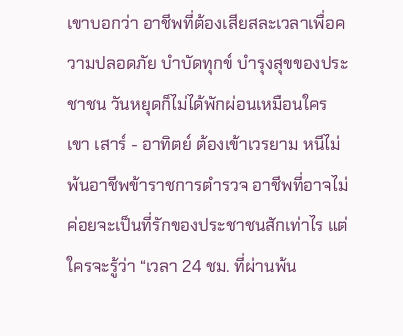เขาบอกว่า อาชีพที่ต้องเสียสละเวลาเพื่อความปลอดภัย บำบัดทุกข์ บำรุงสุขของประชาชน วันหยุดก็ไม่ได้พักผ่อนเหมือนใครเขา เสาร์ - อาทิตย์ ต้องเข้าเวรยาม หนีไม่พ้นอาชีพข้าราชการตำรวจ อาชีพที่อาจไม่ค่อยจะเป็นที่รักของประชาชนสักเท่าไร แต่ใครจะรู้ว่า “เวลา 24 ชม. ที่ผ่านพ้น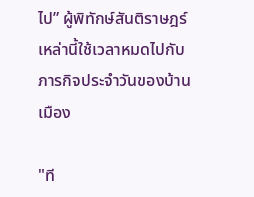ไป” ผู้พิทักษ์สันติราษฎร์เหล่านี้ใช้เวลาหมดไปกับภารกิจประจำวันของบ้านเมือง

"ที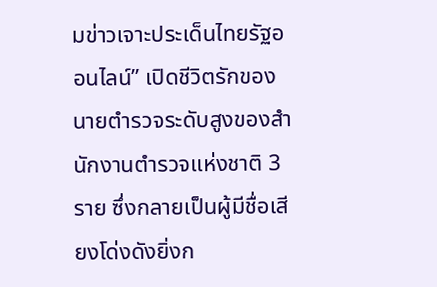มข่าวเจาะประเด็นไทยรัฐออนไลน์” เปิดชีวิตรักของนายตำรวจระดับสูงของสำนักงานตำรวจแห่งชาติ 3 ราย ซึ่งกลายเป็นผู้มีชื่อเสียงโด่งดังยิ่งก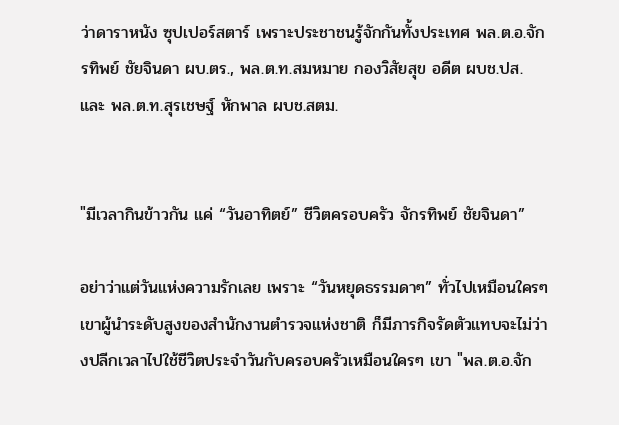ว่าดาราหนัง ซุปเปอร์สตาร์ เพราะประชาชนรู้จักกันทั้งประเทศ พล.ต.อ.จักรทิพย์ ชัยจินดา ผบ.ตร., พล.ต.ท.สมหมาย กองวิสัยสุข อดีต ผบช.ปส. และ พล.ต.ท.สุรเชษฐ์ หักพาล ผบช.สตม.


"มีเวลากินข้าวกัน แค่ “วันอาทิตย์” ชีวิตครอบครัว จักรทิพย์ ชัยจินดา”

อย่าว่าแต่วันแห่งความรักเลย เพราะ “วันหยุดธรรมดาๆ” ทั่วไปเหมือนใครๆเขาผู้นำระดับสูงของสำนักงานตำรวจแห่งชาติ ก็มีภารกิจรัดตัวแทบจะไม่ว่างปลีกเวลาไปใช้ชีวิตประจำวันกับครอบครัวเหมือนใครๆ เขา "พล.ต.อ.จัก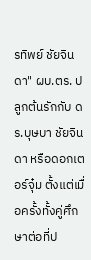รทิพย์ ชัยจินดา" ผบ.ตร. ปลูกต้นรักกับ ดร.บุษบา ชัยจินดา หรือดอกเตอร์จุ๋ม ตั้งแต่เมื่อครั้งทั้งคู่ศึกษาต่อที่ป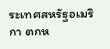ระเทศสหรัฐอเมริกา ตกห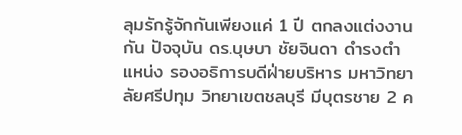ลุมรักรู้จักกันเพียงแค่ 1 ปี ตกลงแต่งงานกัน ปัจจุบัน ดร.บุษบา ชัยจินดา ดำรงตำแหน่ง รองอธิการบดีฝ่ายบริหาร มหาวิทยาลัยศรีปทุม วิทยาเขตชลบุรี มีบุตรชาย 2 ค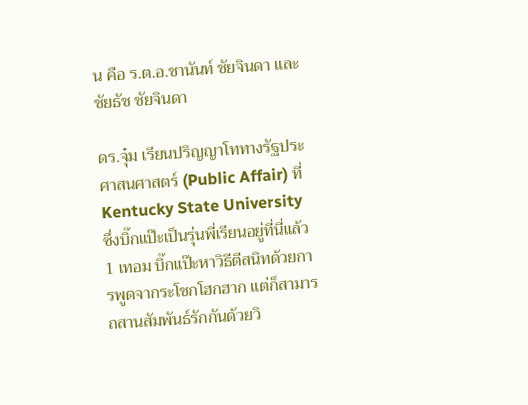น คือ ร.ต.อ.ชานันท์ ชัยจินดา และ ชัยธัช ชัยจินดา

ดร.จุ๋ม เรียนปริญญาโททางรัฐประศาสนศาสตร์ (Public Affair) ที่ Kentucky State University ซึ่งบิ๊กแป๊ะเป็นรุ่นพี่เรียนอยู่ที่นี่แล้ว 1 เทอม บิ๊กแป๊ะหาวิธีตีสนิทด้วยการพูดจากระโชกโฮกฮาก แต่ก็สามารถสานสัมพันธ์รักกันด้วยวิ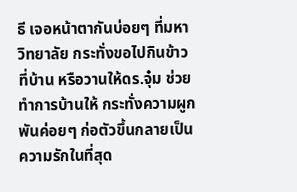ธี เจอหน้าตากันบ่อยๆ ที่มหาวิทยาลัย กระทั่งขอไปกินข้าวที่บ้าน หรือวานให้ดร.จุ๋ม ช่วยทำการบ้านให้ กระทั่งความผูกพันค่อยๆ ก่อตัวขึ้นกลายเป็นความรักในที่สุด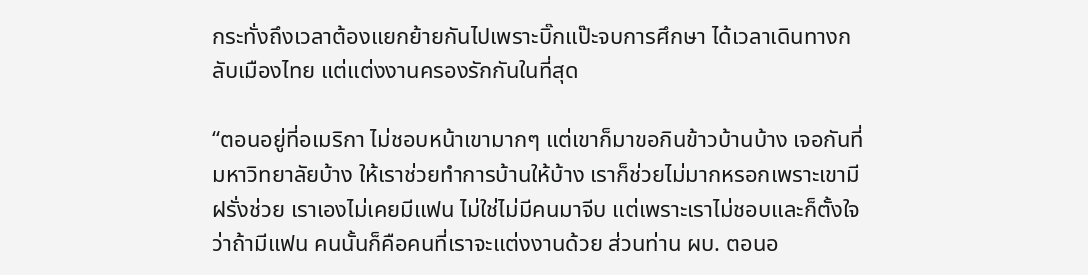กระทั่งถึงเวลาต้องแยกย้ายกันไปเพราะบิ๊กแป๊ะจบการศึกษา ได้เวลาเดินทางกลับเมืองไทย แต่แต่งงานครองรักกันในที่สุด

“ตอนอยู่ที่อเมริกา ไม่ชอบหน้าเขามากๆ แต่เขาก็มาขอกินข้าวบ้านบ้าง เจอกันที่มหาวิทยาลัยบ้าง ให้เราช่วยทำการบ้านให้บ้าง เราก็ช่วยไม่มากหรอกเพราะเขามีฝรั่งช่วย เราเองไม่เคยมีแฟน ไม่ใช่ไม่มีคนมาจีบ แต่เพราะเราไม่ชอบและก็ตั้งใจว่าถ้ามีแฟน คนนั้นก็คือคนที่เราจะแต่งงานด้วย ส่วนท่าน ผบ. ตอนอ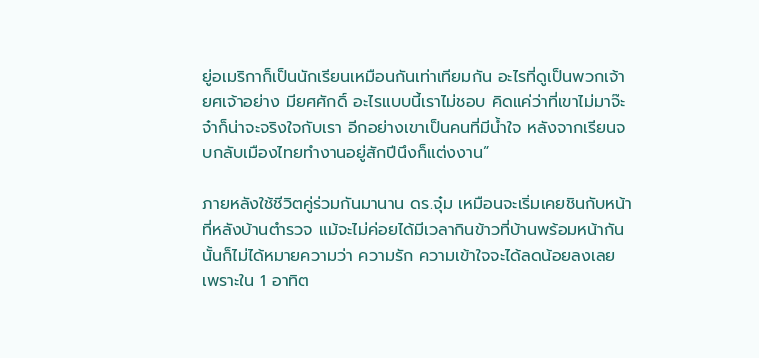ยู่อเมริกาก็เป็นนักเรียนเหมือนกันเท่าเทียมกัน อะไรที่ดูเป็นพวกเจ้ายศเจ้าอย่าง มียศศักดิ์ อะไรแบบนี้เราไม่ชอบ คิดแค่ว่าที่เขาไม่มาจ๊ะจ๋าก็น่าจะจริงใจกับเรา อีกอย่างเขาเป็นคนที่มีน้ำใจ หลังจากเรียนจบกลับเมืองไทยทำงานอยู่สักปีนึงก็แต่งงาน”

ภายหลังใช้ชีวิตคู่ร่วมกันมานาน ดร.จุ๋ม เหมือนจะเริ่มเคยชินกับหน้าที่หลังบ้านตำรวจ แม้จะไม่ค่อยได้มีเวลากินข้าวที่บ้านพร้อมหน้ากันนั้นก็ไม่ได้หมายความว่า ความรัก ความเข้าใจจะได้ลดน้อยลงเลย เพราะใน 1 อาทิต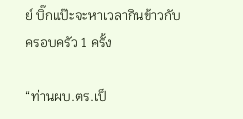ย์ บิ๊กแป๊ะจะหาเวลากินข้าวกับครอบครัว 1 ครั้ง

“ท่านผบ.ตร.เป็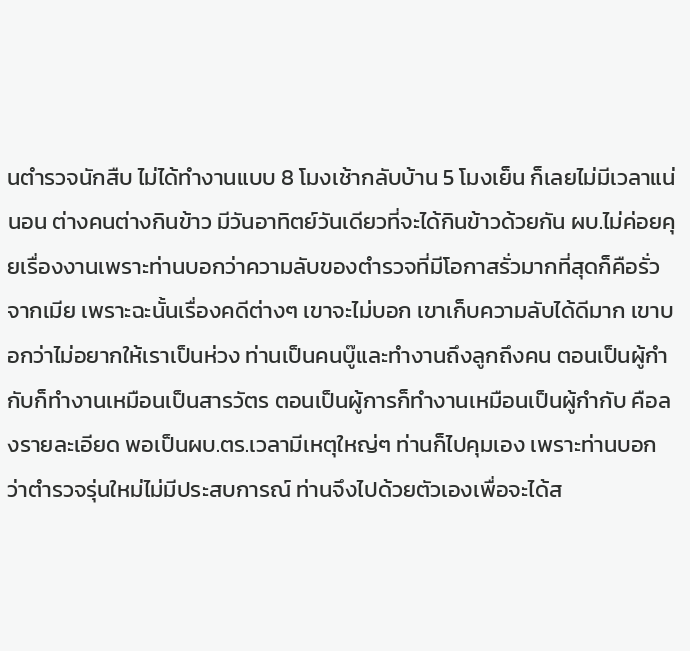นตำรวจนักสืบ ไม่ได้ทำงานแบบ 8 โมงเช้ากลับบ้าน 5 โมงเย็น ก็เลยไม่มีเวลาแน่นอน ต่างคนต่างกินข้าว มีวันอาทิตย์วันเดียวที่จะได้กินข้าวด้วยกัน ผบ.ไม่ค่อยคุยเรื่องงานเพราะท่านบอกว่าความลับของตำรวจที่มีโอกาสรั่วมากที่สุดก็คือรั่วจากเมีย เพราะฉะนั้นเรื่องคดีต่างๆ เขาจะไม่บอก เขาเก็บความลับได้ดีมาก เขาบอกว่าไม่อยากให้เราเป็นห่วง ท่านเป็นคนบู๊และทำงานถึงลูกถึงคน ตอนเป็นผู้กำกับก็ทำงานเหมือนเป็นสารวัตร ตอนเป็นผู้การก็ทำงานเหมือนเป็นผู้กำกับ คือลงรายละเอียด พอเป็นผบ.ตร.เวลามีเหตุใหญ่ๆ ท่านก็ไปคุมเอง เพราะท่านบอกว่าตำรวจรุ่นใหม่ไม่มีประสบการณ์ ท่านจึงไปด้วยตัวเองเพื่อจะได้ส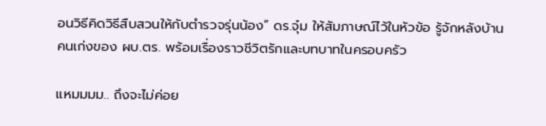อนวิธีคิดวิธีสืบสวนให้กับตำรวจรุ่นน้อง” ดร.จุ๋ม ให้สัมภาษณ์ไว้ในหัวข้อ รู้จักหลังบ้านคนเก่งของ ผบ.ตร. พร้อมเรื่องราวชีวิตรักและบทบาทในครอบครัว

แหมมมม.. ถึงจะไม่ค่อย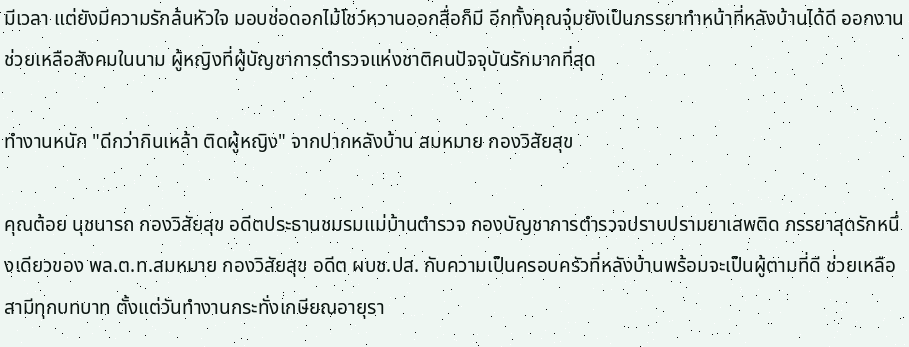มีเวลา แต่ยังมีความรักล้นหัวใจ มอบช่อดอกไม้โชว์หวานออกสื่อก็มี อีกทั้งคุณจุ๋มยังเป็นภรรยาทำหน้าที่หลังบ้านได้ดี ออกงานช่วยเหลือสังคมในนาม ผู้หญิงที่ผู้บัญชาการตำรวจแห่งชาติคนปัจจุบันรักมากที่สุด

ทำงานหนัก "ดีกว่ากินเหล้า ติดผู้หญิง" จากปากหลังบ้าน สมหมาย กองวิสัยสุข

คุณต้อย นุชนารถ กองวิสัยสุข อดีตประธานชมรมแม่บ้านตำรวจ กองบัญชาการตำรวจปราบปรามยาเสพติด ภรรยาสุดรักหนึ่งเดียวของ พล.ต.ท.สมหมาย กองวิสัยสุข อดีต ผบช.ปส. กับความเป็นครอบครัวที่หลังบ้านพร้อมจะเป็นผู้ตามที่ดี ช่วยเหลือสามีทุกบทบาท ตั้งแต่วันทำงานกระทั่งเกษียณอายุรา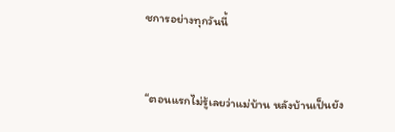ชการอย่างทุกวันนี้


“ตอนแรกไม่รู้เลยว่าแม่บ้าน หลังบ้านเป็นยัง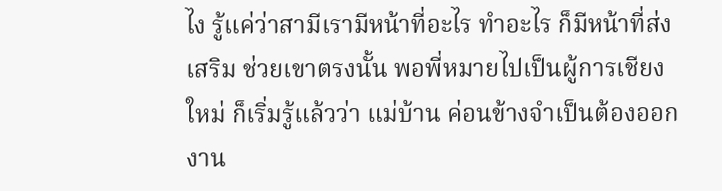ไง รู้แค่ว่าสามีเรามีหน้าที่อะไร ทำอะไร ก็มีหน้าที่ส่งเสริม ช่วยเขาตรงนั้น พอพี่หมายไปเป็นผู้การเชียงใหม่ ก็เริ่มรู้แล้วว่า แม่บ้าน ค่อนข้างจำเป็นต้องออกงาน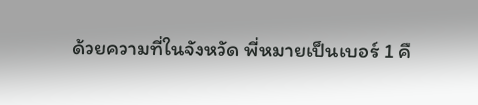ด้วยความที่ในจังหวัด พี่หมายเป็นเบอร์ 1 คื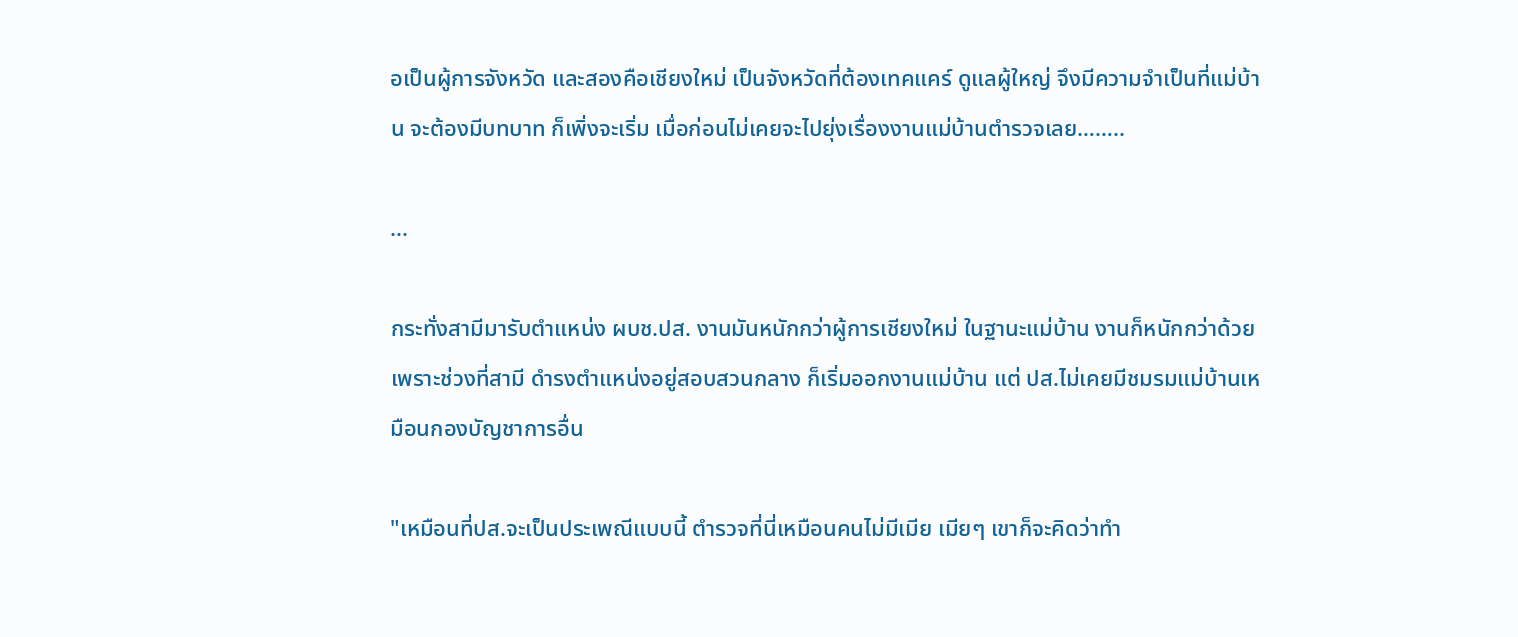อเป็นผู้การจังหวัด และสองคือเชียงใหม่ เป็นจังหวัดที่ต้องเทคแคร์ ดูแลผู้ใหญ่ จึงมีความจำเป็นที่แม่บ้าน จะต้องมีบทบาท ก็เพิ่งจะเริ่ม เมื่อก่อนไม่เคยจะไปยุ่งเรื่องงานแม่บ้านตำรวจเลย……..

...

กระทั่งสามีมารับตำแหน่ง ผบช.ปส. งานมันหนักกว่าผู้การเชียงใหม่ ในฐานะแม่บ้าน งานก็หนักกว่าด้วย เพราะช่วงที่สามี ดำรงตำแหน่งอยู่สอบสวนกลาง ก็เริ่มออกงานแม่บ้าน แต่ ปส.ไม่เคยมีชมรมแม่บ้านเหมือนกองบัญชาการอื่น

"เหมือนที่ปส.จะเป็นประเพณีแบบนี้ ตำรวจที่นี่เหมือนคนไม่มีเมีย เมียๆ เขาก็จะคิดว่าทำ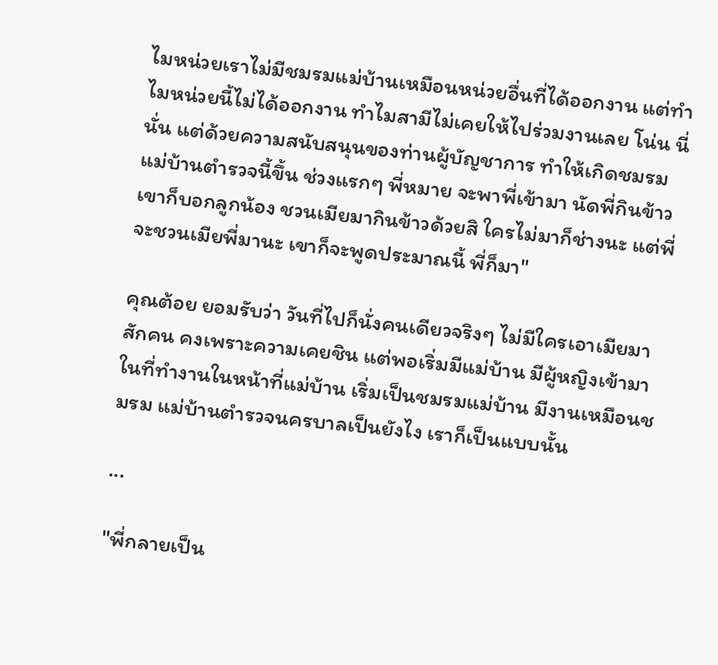ไมหน่วยเราไม่มีชมรมแม่บ้านเหมือนหน่วยอื่นที่ได้ออกงาน แต่ทำไมหน่วยนี้ไม่ได้ออกงาน ทำไมสามีไม่เคยให้ไปร่วมงานเลย โน่น นี่ นั่น แต่ด้วยความสนับสนุนของท่านผู้บัญชาการ ทำให้เกิดชมรมแม่บ้านตำรวจนี้ขึ้น ช่วงแรกๆ พี่หมาย จะพาพี่เข้ามา นัดพี่กินข้าว เขาก็บอกลูกน้อง ชวนเมียมากินข้าวด้วยสิ ใครไม่มาก็ช่างนะ แต่พี่จะชวนเมียพี่มานะ เขาก็จะพูดประมาณนี้ พี่ก็มา"

คุณต้อย ยอมรับว่า วันที่ไปก็นั่งคนเดียวจริงๆ ไม่มีใครเอาเมียมาสักคน คงเพราะความเคยชิน แต่พอเริ่มมีแม่บ้าน มีผู้หญิงเข้ามาในที่ทำงานในหน้าที่แม่บ้าน เริ่มเป็นชมรมแม่บ้าน มีงานเหมือนชมรม แม่บ้านตำรวจนครบาลเป็นยังไง เราก็เป็นแบบนั้น

...

"พี่กลายเป็น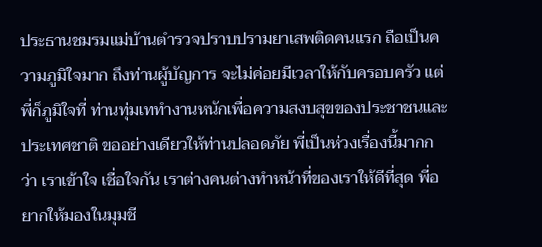ประธานชมรมแม่บ้านตำรวจปราบปรามยาเสพติดคนแรก ถือเป็นความภูมิใจมาก ถึงท่านผู้บัญการ จะไม่ค่อยมีเวลาให้กับครอบครัว แต่พี่ก็ภูมิใจที่ ท่านทุ่มเททำงานหนักเพื่อความสงบสุขของประชาชนและประเทศชาติ ขออย่างเดียวให้ท่านปลอดภัย พี่เป็นห่วงเรื่องนี้มากกว่า เราเข้าใจ เชื่อใจกัน เราต่างคนต่างทำหน้าที่ของเราให้ดีที่สุด พี่อยากให้มองในมุมชี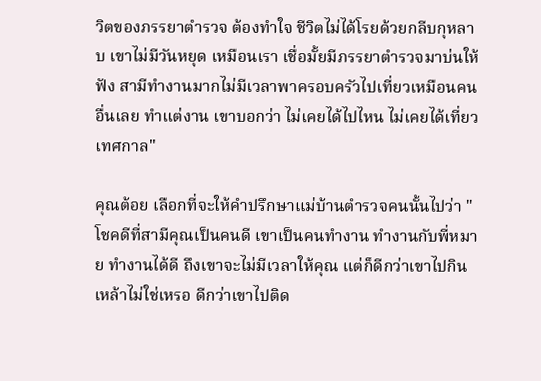วิตของภรรยาตำรวจ ต้องทำใจ ชีวิตไม่ได้โรยด้วยกลีบกุหลาบ เขาไม่มีวันหยุด เหมือนเรา เชื่อมั้ยมีภรรยาตำรวจมาบ่นให้ฟัง สามีทำงานมากไม่มีเวลาพาครอบครัวไปเที่ยวเหมือนคนอื่นเลย ทำแต่งาน เขาบอกว่า ไม่เคยได้ไปไหน ไม่เคยได้เที่ยวเทศกาล"

คุณต้อย เลือกที่จะให้คำปรึกษาแม่บ้านตำรวจคนนั้นไปว่า "โชคดีที่สามีคุณเป็นคนดี เขาเป็นคนทำงาน ทำงานกับพี่หมาย ทำงานได้ดี ถึงเขาจะไม่มีเวลาให้คุณ แต่ก็ดีกว่าเขาไปกินเหล้าไม่ใช่เหรอ ดีกว่าเขาไปติด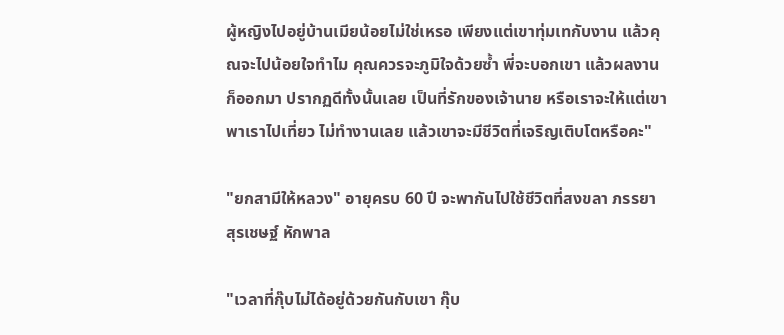ผู้หญิงไปอยู่บ้านเมียน้อยไม่ใช่เหรอ เพียงแต่เขาทุ่มเทกับงาน แล้วคุณจะไปน้อยใจทำไม คุณควรจะภูมิใจด้วยซ้ำ พี่จะบอกเขา แล้วผลงานก็ออกมา ปรากฏดีทั้งนั้นเลย เป็นที่รักของเจ้านาย หรือเราจะให้แต่เขาพาเราไปเที่ยว ไม่ทำงานเลย แล้วเขาจะมีชีวิตที่เจริญเติบโตหรือคะ"

"ยกสามีให้หลวง" อายุครบ 60 ปี จะพากันไปใช้ชีวิตที่สงขลา ภรรยา สุรเชษฐ์ หักพาล

"เวลาที่กุ๊บไม่ได้อยู่ด้วยกันกับเขา กุ๊บ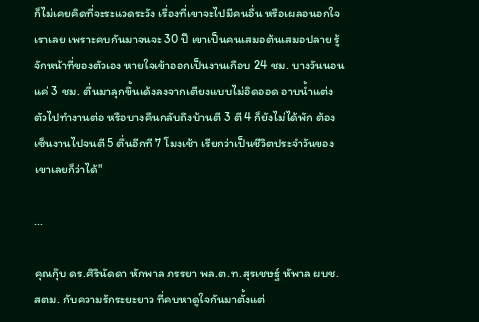ก็ไม่เคยคิดที่จะระแวดระวัง เรื่องที่เขาจะไปมีคนอื่น หรือเผลอนอกใจเราเลย เพราะคบกันมาจนจะ 30 ปี เขาเป็นคนเสมอต้นเสมอปลาย รู้จักหน้าที่ของตัวเอง หายใจเข้าออกเป็นงานเกือบ 24 ชม. บางวันนอนแค่ 3 ชม. ตื่นมาลุกขึ้นเด้งลงจากเตียงแบบไม่อิดออด อาบน้ำแต่งตัวไปทำงานต่อ หรือบางคืนกลับถึงบ้านตี 3 ตี 4 ก็ยังไม่ได้พัก ต้องเซ็นงานไปจนตี 5 ตื่นอีกที 7 โมงเช้า เรียกว่าเป็นชีวิตประจำวันของเขาเลยก็ว่าได้"

...

คุณกุ๊บ ดร.ศิรินัดดา หักพาล ภรรยา พล.ต.ท.สุรเชษฐ์ หัพาล ผบช.สตม. กับความรักระยะยาว ที่คบหาดูใจกันมาตั้งแต่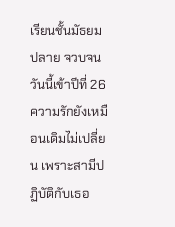เรียนชั้นมัธยมปลาย จวบจนวันนี้เข้าปีที่ 26 ความรักยังเหมือนเดิมไม่เปลี่ยน เพราะสามีปฏิบัติกับเธอ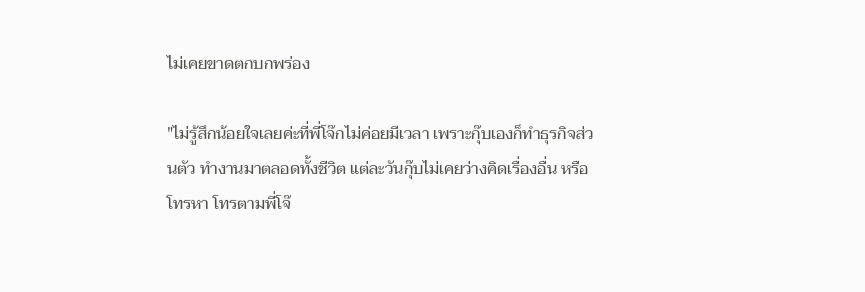ไม่เคยขาดตกบกพร่อง

"ไม่รู้สึกน้อยใจเลยค่ะที่พี่โจ๊กไม่ค่อยมีเวลา เพราะกุ๊บเองก็ทำธุรกิจส่วนตัว ทำงานมาตลอดทั้งชีวิต แต่ละวันกุ๊บไม่เคยว่างคิดเรื่องอื่น หรือโทรหา โทรตามพี่โจ๊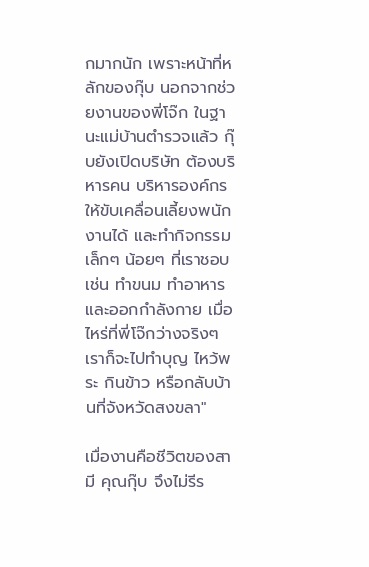กมากนัก เพราะหน้าที่หลักของกุ๊บ นอกจากช่วยงานของพี่โจ๊ก ในฐานะแม่บ้านตำรวจแล้ว กุ๊บยังเปิดบริษัท ต้องบริหารคน บริหารองค์กร ให้ขับเคลื่อนเลี้ยงพนักงานได้ และทำกิจกรรมเล็กๆ น้อยๆ ที่เราชอบ เช่น ทำขนม ทำอาหาร และออกกำลังกาย เมื่อไหร่ที่พี่โจ๊กว่างจริงๆ เราก็จะไปทำบุญ ไหว้พระ กินข้าว หรือกลับบ้านที่จังหวัดสงขลา"

เมื่องานคือชีวิตของสามี คุณกุ๊บ จึงไม่รีร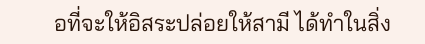อที่จะให้อิสระปล่อยให้สามี ได้ทำในสิ่ง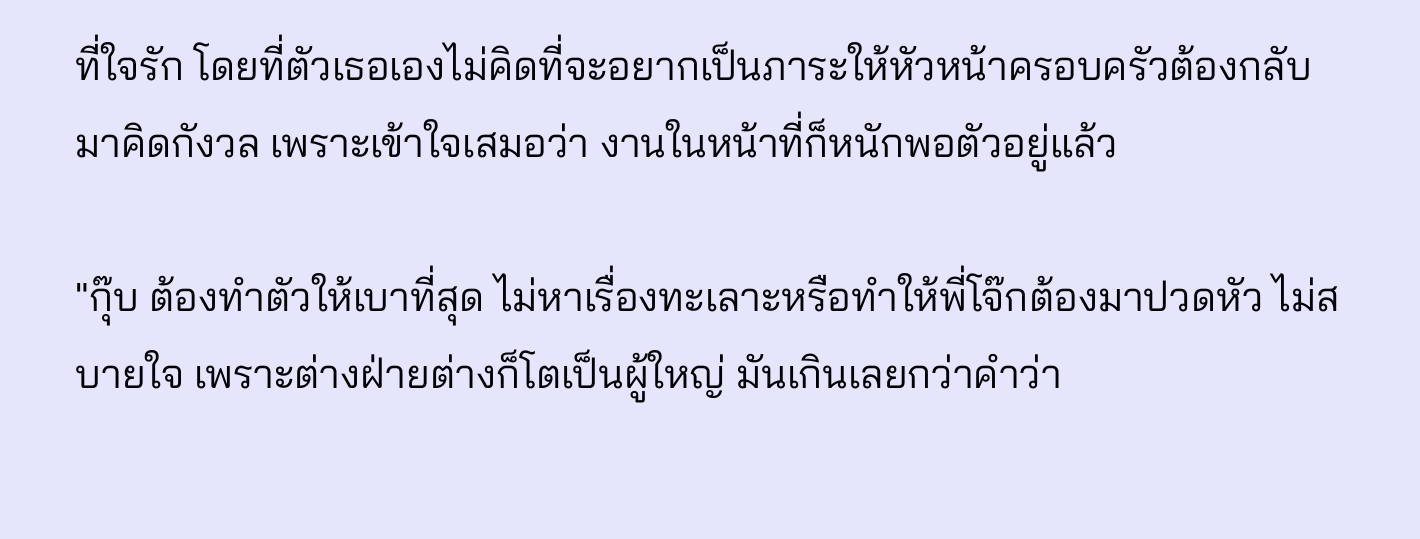ที่ใจรัก โดยที่ตัวเธอเองไม่คิดที่จะอยากเป็นภาระให้หัวหน้าครอบครัวต้องกลับมาคิดกังวล เพราะเข้าใจเสมอว่า งานในหน้าที่ก็หนักพอตัวอยู่แล้ว

"กุ๊บ ต้องทำตัวให้เบาที่สุด ไม่หาเรื่องทะเลาะหรือทำให้พี่โจ๊กต้องมาปวดหัว ไม่สบายใจ เพราะต่างฝ่ายต่างก็โตเป็นผู้ใหญ่ มันเกินเลยกว่าคำว่า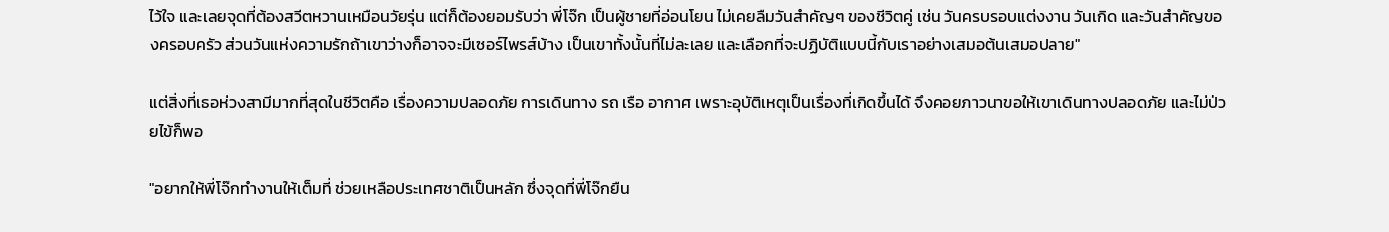ไว้ใจ และเลยจุดที่ต้องสวีตหวานเหมือนวัยรุ่น แต่ก็ต้องยอมรับว่า พี่โจ๊ก เป็นผู้ชายที่อ่อนโยน ไม่เคยลืมวันสำคัญๆ ของชีวิตคู่ เช่น วันครบรอบแต่งงาน วันเกิด และวันสำคัญของครอบครัว ส่วนวันแห่งความรักถ้าเขาว่างก็อาจจะมีเซอร์ไพรส์บ้าง เป็นเขาทั้งนั้นที่ไม่ละเลย และเลือกที่จะปฏิบัติแบบนี้กับเราอย่างเสมอต้นเสมอปลาย"

แต่สิ่งที่เธอห่วงสามีมากที่สุดในชีวิตคือ เรื่องความปลอดภัย การเดินทาง รถ เรือ อากาศ เพราะอุบัติเหตุเป็นเรื่องที่เกิดขึ้นได้ จึงคอยภาวนาขอให้เขาเดินทางปลอดภัย และไม่ป่วยไข้ก็พอ

"อยากให้พี่โจ๊กทำงานให้เต็มที่ ช่วยเหลือประเทศชาติเป็นหลัก ซึ่งจุดที่พี่โจ๊กยืน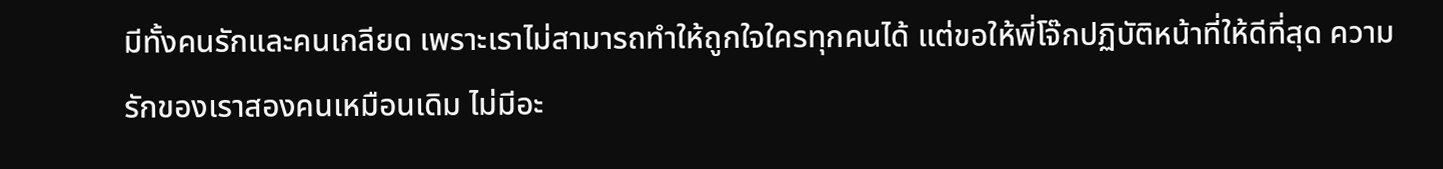มีทั้งคนรักและคนเกลียด เพราะเราไม่สามารถทำให้ถูกใจใครทุกคนได้ แต่ขอให้พี่โจ๊กปฏิบัติหน้าที่ให้ดีที่สุด ความรักของเราสองคนเหมือนเดิม ไม่มีอะ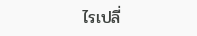ไรเปลี่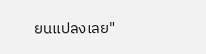ยนแปลงเลย"